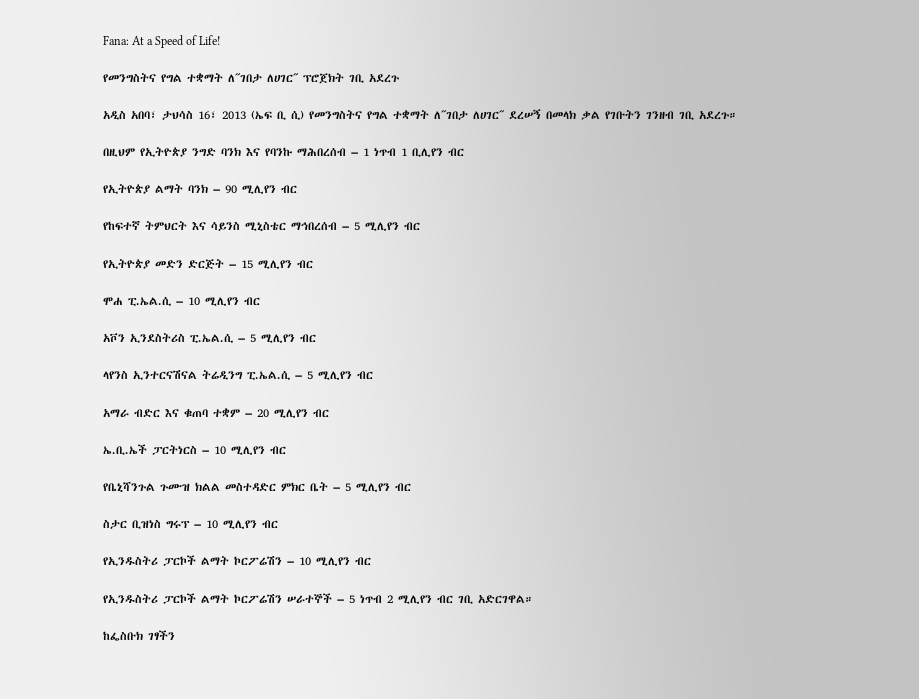Fana: At a Speed of Life!

የመንግስትና የግል ተቋማት ለ˝ገበታ ለሀገር˝ ፕሮጀክት ገቢ አደረጉ

አዲስ አበባ፣ ታህሳስ 16፣ 2013 (ኤፍ ቢ ሲ) የመንግስትና የግል ተቋማት ለ˝ገበታ ለሀገር˝ ደረሠኝ በመላክ ቃል የገቡትን ገንዘብ ገቢ አደረጉ።

በዚህም የኢትዮጵያ ንግድ ባንክ እና የባንኩ ማሕበረሰብ – 1 ነጥብ 1 ቢሊየን ብር

የኢትዮጵያ ልማት ባንክ – 90 ሚሊየን ብር

የከፍተኛ ትምህርት እና ሳይንስ ሚኒስቴር ማኅበረሰብ – 5 ሚሊየን ብር

የኢትዮጵያ መድን ድርጅት – 15 ሚሊየን ብር

ሞሐ ፒ.ኤል.ሲ – 10 ሚሊየን ብር

አቮን ኢንደስትሪስ ፒ.ኤል.ሲ – 5 ሚሊየን ብር

ላየንስ ኢንተርናሽናል ትሬዲንግ ፒ.ኤል.ሲ – 5 ሚሊየን ብር

አማራ ብድር እና ቁጠባ ተቋም – 20 ሚሊየን ብር

ኤ.ቢ.ኤች ፓርትነርስ – 10 ሚሊየን ብር

የቤኒሻንጉል ጉሙዝ ክልል መስተዳድር ምክር ቤት – 5 ሚሊየን ብር

ስታር ቢዝነስ ግሩፕ – 10 ሚሊየን ብር

የኢንዱስትሪ ፓርኮች ልማት ኮርፖሬሽን – 10 ሚሊየን ብር

የኢንዱስትሪ ፓርኮች ልማት ኮርፖሬሽን ሠራተኞች – 5 ነጥብ 2 ሚሊየን ብር ገቢ አድርገዋል።

ከፌስቡክ ገፃችን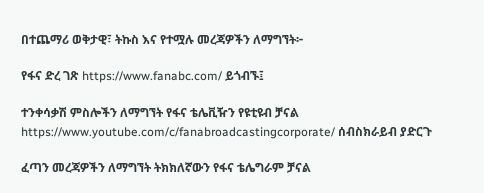በተጨማሪ ወቅታዊ፣ ትኩስ እና የተሟሉ መረጃዎችን ለማግኘት፦

የፋና ድረ ገጽ https://www.fanabc.com/ ይጎብኙ፤

ተንቀሳቃሽ ምስሎችን ለማግኘት የፋና ቴሌቪዥን የዩቲዩብ ቻናል https://www.youtube.com/c/fanabroadcastingcorporate/ ሰብስክራይብ ያድርጉ

ፈጣን መረጃዎችን ለማግኘት ትክክለኛውን የፋና ቴሌግራም ቻናል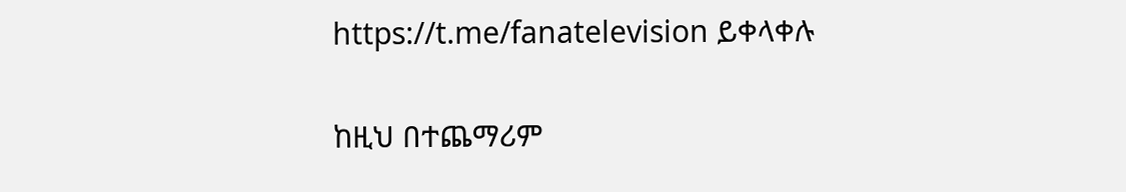https://t.me/fanatelevision ይቀላቀሉ

ከዚህ በተጨማሪም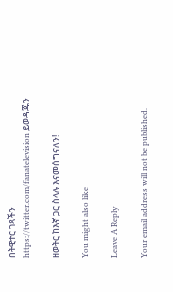በትዊተር ገጻችን https://twitter.com/fanatelevision ይወዳጁን

ዘወትር ከእኛ ጋር ስላሉ እናመሰግናለን!

You might also like

Leave A Reply

Your email address will not be published.